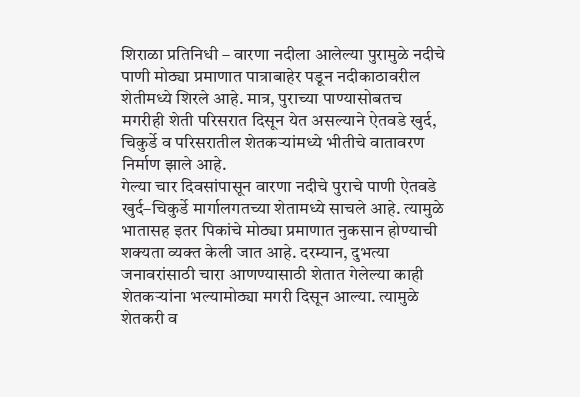शिराळा प्रतिनिधी – वारणा नदीला आलेल्या पुरामुळे नदीचे पाणी मोठ्या प्रमाणात पात्राबाहेर पडून नदीकाठावरील शेतीमध्ये शिरले आहे. मात्र, पुराच्या पाण्यासोबतच मगरीही शेती परिसरात दिसून येत असल्याने ऐतवडे खुर्द, चिकुर्डे व परिसरातील शेतकऱ्यांमध्ये भीतीचे वातावरण निर्माण झाले आहे.
गेल्या चार दिवसांपासून वारणा नदीचे पुराचे पाणी ऐतवडे खुर्द–चिकुर्डे मार्गालगतच्या शेतामध्ये साचले आहे. त्यामुळे भातासह इतर पिकांचे मोठ्या प्रमाणात नुकसान होण्याची शक्यता व्यक्त केली जात आहे. दरम्यान, दुभत्या जनावरांसाठी चारा आणण्यासाठी शेतात गेलेल्या काही शेतकऱ्यांना भल्यामोठ्या मगरी दिसून आल्या. त्यामुळे शेतकरी व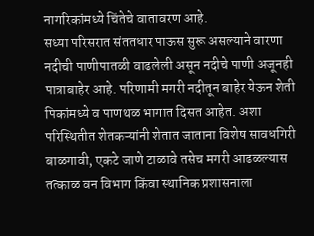नागरिकांमध्ये चिंतेचे वातावरण आहे.
सध्या परिसरात संततधार पाऊस सुरू असल्याने वारणा नदीची पाणीपातळी वाढलेली असून नदीचे पाणी अजूनही पात्राबाहेर आहे. परिणामी मगरी नदीतून बाहेर येऊन शेती पिकांमध्ये व पाणथळ भागात दिसत आहेत. अशा परिस्थितीत शेतकऱ्यांनी शेतात जाताना विशेष सावधगिरी बाळगावी, एकटे जाणे टाळावे तसेच मगरी आढळल्यास तत्काळ वन विभाग किंवा स्थानिक प्रशासनाला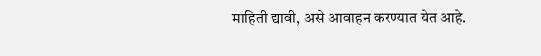माहिती द्यावी, असे आवाहन करण्यात येत आहे.